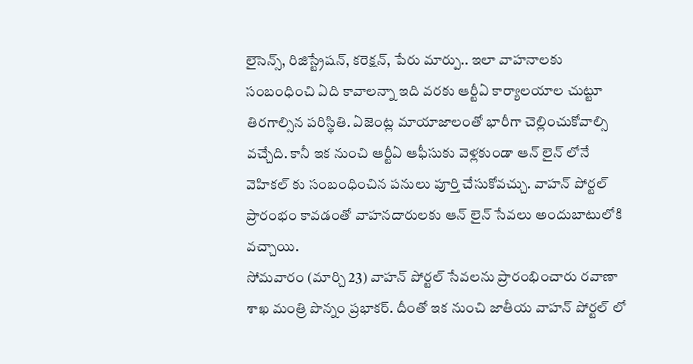లైసెన్స్, రిజిస్ట్రేషన్, కరెక్షన్, పేరు మార్పు.. ఇలా వాహనాలకు సంబంధించి ఏది కావాలన్నా ఇది వరకు ఆర్టీఏ కార్యాలయాల చుట్టూ తిరగాల్సిన పరిస్థితి. ఏజెంట్ల మాయాజాలంతో భారీగా చెల్లించుకోవాల్సి వచ్చేది. కానీ ఇక నుంచి ఆర్టీఏ ఆఫీసుకు వెళ్లకుండా ఆన్ లైన్ లోనే వెహికల్ కు సంబంధించిన పనులు పూర్తి చేసుకోవచ్చు. వాహన్ పోర్టల్ ప్రారంభం కావడంతో వాహనదారులకు ఆన్ లైన్ సేవలు అందుబాటులోకి వచ్చాయి.
సోమవారం (మార్చి 23) వాహన్ పోర్టల్ సేవలను ప్రారంభించారు రవాణా శాఖ మంత్రి పొన్నం ప్రభాకర్. దీంతో ఇక నుంచి జాతీయ వాహన్ పోర్టల్ లో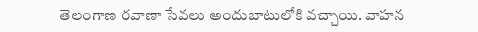తెలంగాణ రవాణా సేవలు అందుబాటులోకి వచ్చాయి. వాహన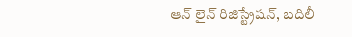ఆన్ లైన్ రిజిస్ట్రేషన్, బదిలీ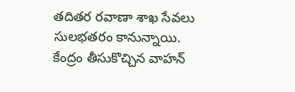తదితర రవాణా శాఖ సేవలు సులభతరం కానున్నాయి.
కేంద్రం తీసుకొచ్చిన వాహన్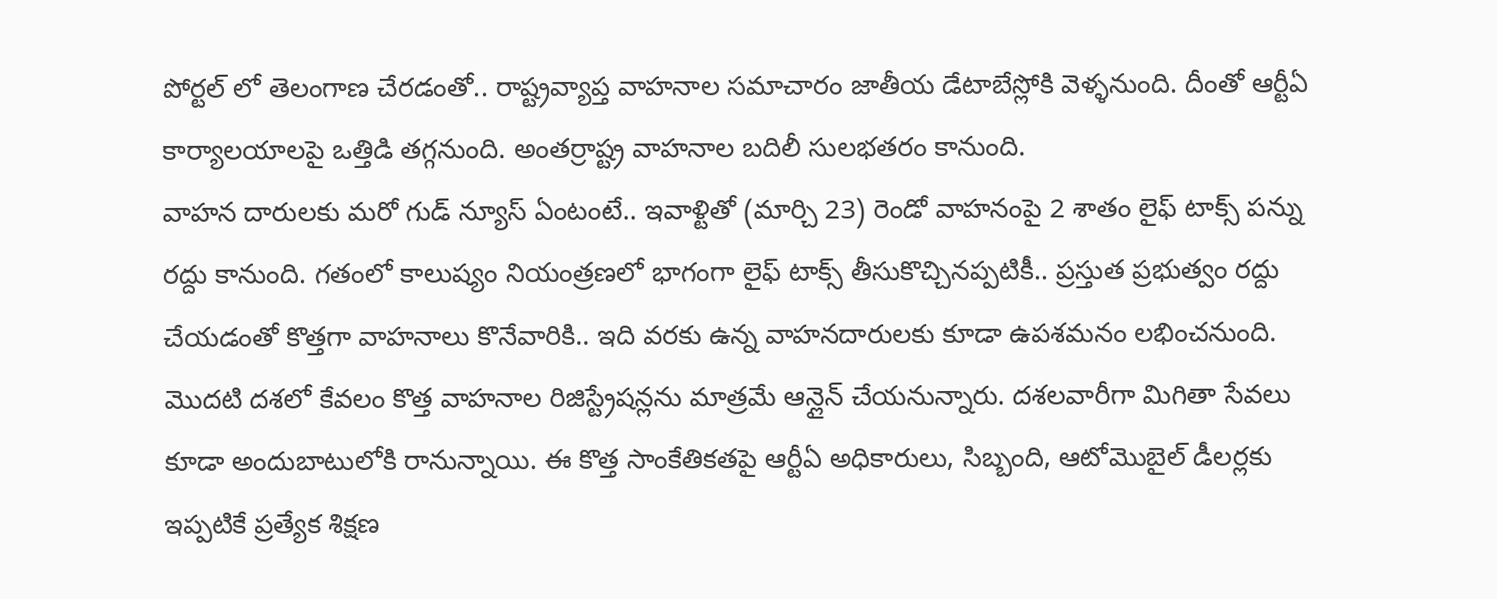పోర్టల్ లో తెలంగాణ చేరడంతో.. రాష్ట్రవ్యాప్త వాహనాల సమాచారం జాతీయ డేటాబేస్లోకి వెళ్ళనుంది. దీంతో ఆర్టీఏ కార్యాలయాలపై ఒత్తిడి తగ్గనుంది. అంతర్రాష్ట్ర వాహనాల బదిలీ సులభతరం కానుంది.
వాహన దారులకు మరో గుడ్ న్యూస్ ఏంటంటే.. ఇవాళ్టితో (మార్చి 23) రెండో వాహనంపై 2 శాతం లైఫ్ టాక్స్ పన్ను రద్దు కానుంది. గతంలో కాలుష్యం నియంత్రణలో భాగంగా లైఫ్ టాక్స్ తీసుకొచ్చినప్పటికీ.. ప్రస్తుత ప్రభుత్వం రద్దు చేయడంతో కొత్తగా వాహనాలు కొనేవారికి.. ఇది వరకు ఉన్న వాహనదారులకు కూడా ఉపశమనం లభించనుంది.
మొదటి దశలో కేవలం కొత్త వాహనాల రిజిస్ట్రేషన్లను మాత్రమే ఆన్లైన్ చేయనున్నారు. దశలవారీగా మిగితా సేవలు కూడా అందుబాటులోకి రానున్నాయి. ఈ కొత్త సాంకేతికతపై ఆర్టీఏ అధికారులు, సిబ్బంది, ఆటోమొబైల్ డీలర్లకు ఇప్పటికే ప్రత్యేక శిక్షణ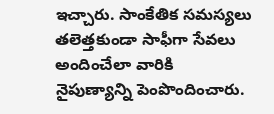ఇచ్చారు. సాంకేతిక సమస్యలు తలెత్తకుండా సాఫీగా సేవలు అందించేలా వారికి నైపుణ్యాన్ని పెంపొందించారు.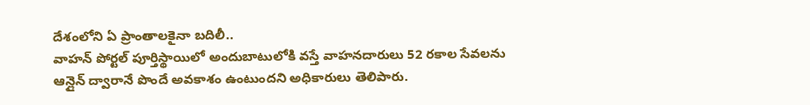దేశంలోని ఏ ప్రాంతాలకైనా బదిలీ..
వాహన్ పోర్టల్ పూర్తిస్థాయిలో అందుబాటులోకి వస్తే వాహనదారులు 52 రకాల సేవలను ఆన్లైన్ ద్వారానే పొందే అవకాశం ఉంటుందని అధికారులు తెలిపారు.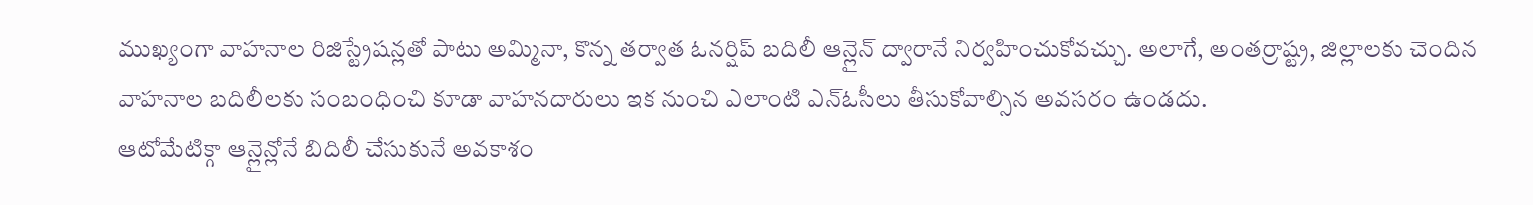ముఖ్యంగా వాహనాల రిజిస్ట్రేషన్లతో పాటు అమ్మినా, కొన్న తర్వాత ఓనర్షిప్ బదిలీ ఆన్లైన్ ద్వారానే నిర్వహించుకోవచ్చు. అలాగే, అంతర్రాష్ట్ర, జిల్లాలకు చెందిన వాహనాల బదిలీలకు సంబంధించి కూడా వాహనదారులు ఇక నుంచి ఎలాంటి ఎన్ఓసీలు తీసుకోవాల్సిన అవసరం ఉండదు.
ఆటోమేటిక్గా ఆన్లైన్లోనే బిదిలీ చేసుకునే అవకాశం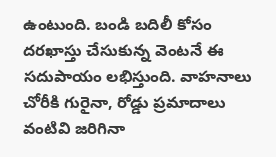ఉంటుంది. బండి బదిలీ కోసం దరఖాస్తు చేసుకున్న వెంటనే ఈ సదుపాయం లభిస్తుంది. వాహనాలు చోరీకి గురైనా, రోడ్డు ప్రమాదాలు వంటివి జరిగినా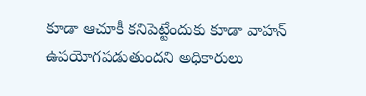కూడా ఆచూకీ కనిపెట్టేందుకు కూడా వాహన్ ఉపయోగపడుతుందని అధికారులు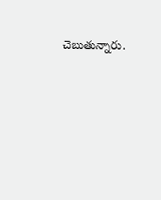చెబుతున్నారు.